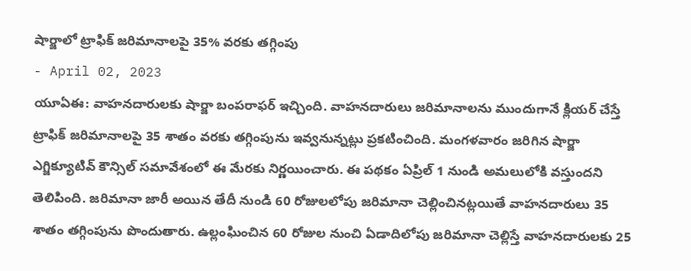షార్జాలో ట్రాఫిక్ జరిమానాలపై 35% వరకు తగ్గింపు
- April 02, 2023
యూఏఈ: వాహనదారులకు షార్జా బంపరాఫర్ ఇచ్చింది. వాహనదారులు జరిమానాలను ముందుగానే క్లియర్ చేస్తే ట్రాఫిక్ జరిమానాలపై 35 శాతం వరకు తగ్గింపును ఇవ్వనున్నట్లు ప్రకటించింది. మంగళవారం జరిగిన షార్జా ఎగ్జిక్యూటివ్ కౌన్సిల్ సమావేశంలో ఈ మేరకు నిర్ణయించారు. ఈ పథకం ఏప్రిల్ 1 నుండి అమలులోకి వస్తుందని తెలిపింది. జరిమానా జారీ అయిన తేదీ నుండి 60 రోజులలోపు జరిమానా చెల్లించినట్లయితే వాహనదారులు 35 శాతం తగ్గింపును పొందుతారు. ఉల్లంఘించిన 60 రోజుల నుంచి ఏడాదిలోపు జరిమానా చెల్లిస్తే వాహనదారులకు 25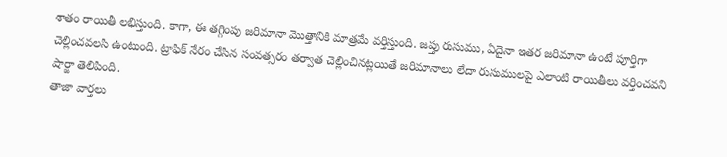శాతం రాయితీ లభిస్తుంది. కాగా, ఈ తగ్గింపు జరిమానా మొత్తానికి మాత్రమే వర్తిస్తుంది. జప్తు రుసుము, ఏదైనా ఇతర జరిమానా ఉంటే పూర్తిగా చెల్లించవలసి ఉంటుంది. ట్రాఫిక్ నేరం చేసిన సంవత్సరం తర్వాత చెల్లించినట్లయితే జరిమానాలు లేదా రుసుములపై ఎలాంటి రాయితీలు వర్తించవని షార్జా తెలిపింది.
తాజా వార్తలు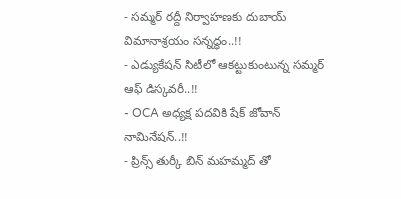- సమ్మర్ రద్దీ నిర్వాహణకు దుబాయ్ విమానాశ్రయం సన్నద్ధం..!!
- ఎడ్యుకేషన్ సిటీలో ఆకట్టుకుంటున్న సమ్మర్ ఆఫ్ డిస్కవరీ..!!
- OCA అధ్యక్ష పదవికి షేక్ జోవాన్ నామినేషన్..!!
- ప్రిన్స్ తుర్కీ బిన్ మహమ్మద్ తో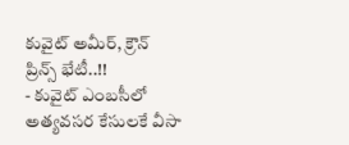కువైట్ అమీర్, క్రౌన్ ప్రిన్స్ భేటీ..!!
- కువైట్ ఎంబసీలో అత్యవసర కేసులకే వీసా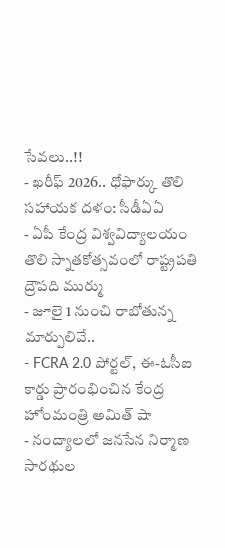సేవలు..!!
- ఖరీఫ్ 2026.. ధోఫార్కు తొలి సహాయక దళం: సీడీఏఏ
- ఏపీ కేంద్ర విశ్వవిద్యాలయం తొలి స్నాతకోత్సవంలో రాష్ట్రపతి ద్రౌపది ముర్ము
- జూలై 1 నుంచి రాబోతున్న మార్పులివే..
- FCRA 2.0 పోర్టల్, ఈ-ఓసీఐ కార్డు ప్రారంభించిన కేంద్ర హోంమంత్రి అమిత్ షా
- నంద్యాలలో జనసేన నిర్మాణ సారథుల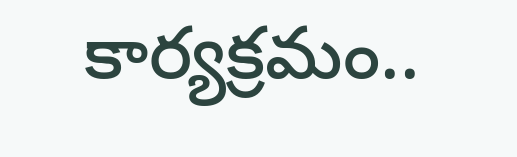కార్యక్రమం..